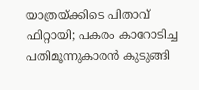യാത്രയ്ക്കിടെ പിതാവ് ഫിറ്റായി; പകരം കാറോടിച്ച പതിമൂന്നുകാരന്‍ കുടുങ്ങി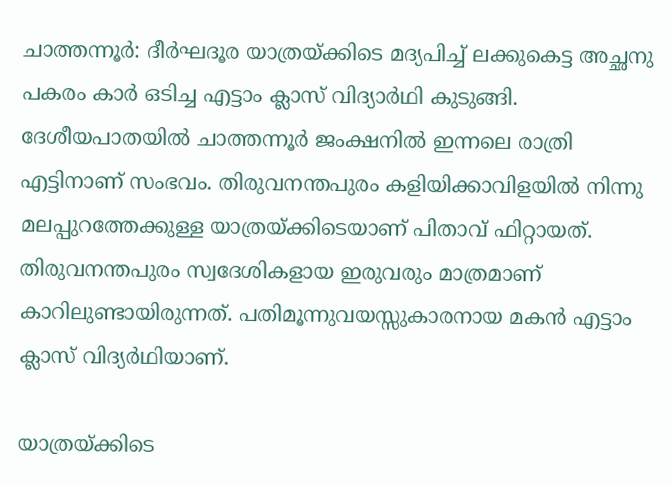ചാത്തന്നൂര്‍: ദീര്‍ഘദൂര യാത്രയ്ക്കിടെ മദ്യപിച്ച് ലക്കുകെട്ട അച്ഛനു പകരം കാര്‍ ഒടിച്ച എട്ടാം ക്ലാസ് വിദ്യാര്‍ഥി കുടുങ്ങി. ദേശീയപാതയില്‍ ചാത്തന്നൂര്‍ ജംക്ഷനില്‍ ഇന്നലെ രാത്രി എട്ടിനാണ് സംഭവം. തിരുവനന്തപുരം കളിയിക്കാവിളയില്‍ നിന്നു മലപ്പുറത്തേക്കുള്ള യാത്രയ്ക്കിടെയാണ് പിതാവ് ഫിറ്റായത്. തിരുവനന്തപുരം സ്വദേശികളായ ഇരുവരും മാത്രമാണ് കാറിലുണ്ടായിരുന്നത്. പതിമൂന്നുവയസ്സുകാരനായ മകന്‍ എട്ടാം ക്ലാസ് വിദ്യര്‍ഥിയാണ്.

യാത്രയ്ക്കിടെ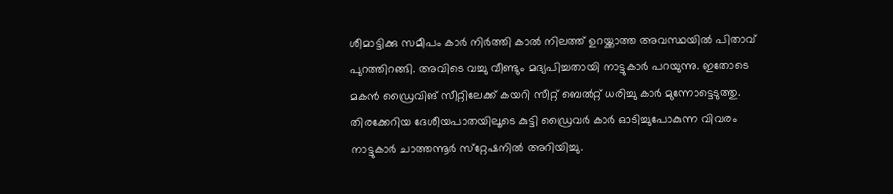ശീമാട്ടിക്കു സമീപം കാര്‍ നിര്‍ത്തി കാല്‍ നിലത്ത് ഉറയ്ക്കാത്ത അവസ്ഥയില്‍ പിതാവ് പുറത്തിറങ്ങി. അവിടെ വച്ചു വീണ്ടും മദ്യപിച്ചതായി നാട്ടുകാര്‍ പറയുന്നു. ഇതോടെ മകന്‍ ഡ്രൈവിങ് സീറ്റിലേക്ക് കയറി സീറ്റ് ബെല്‍റ്റ് ധരിച്ചു കാര്‍ മുന്നോട്ടെടുത്തു. തിരക്കേറിയ ദേശീയപാതയിലൂടെ കുട്ടി ഡ്രൈവര്‍ കാര്‍ ഓടിച്ചുപോകുന്ന വിവരം നാട്ടുകാര്‍ ചാത്തന്നൂര്‍ സ്‌റ്റേഷനില്‍ അറിയിച്ചു.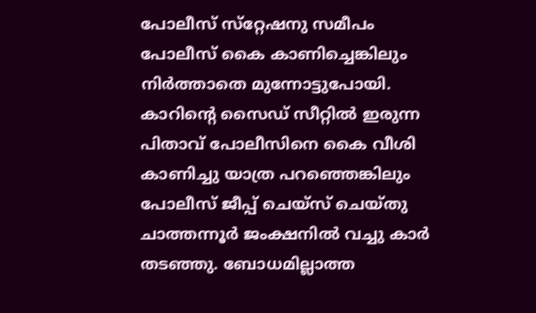പോലീസ് സ്‌റ്റേഷനു സമീപം പോലീസ് കൈ കാണിച്ചെങ്കിലും നിര്‍ത്താതെ മുന്നോട്ടുപോയി. കാറിന്റെ സൈഡ് സീറ്റില്‍ ഇരുന്ന പിതാവ് പോലീസിനെ കൈ വീശി കാണിച്ചു യാത്ര പറഞ്ഞെങ്കിലും പോലീസ് ജീപ്പ് ചെയ്‌സ് ചെയ്തു ചാത്തന്നൂര്‍ ജംക്ഷനില്‍ വച്ചു കാര്‍ തടഞ്ഞു. ബോധമില്ലാത്ത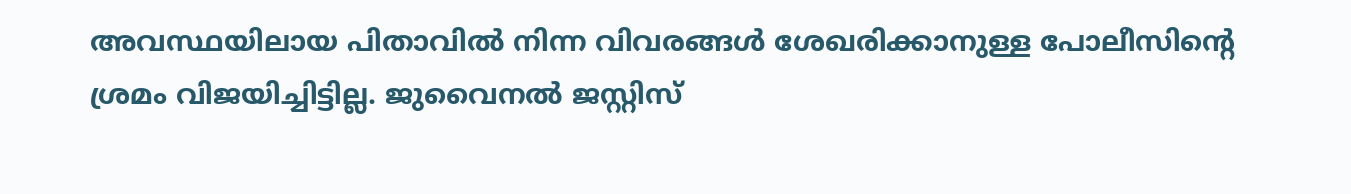അവസ്ഥയിലായ പിതാവില്‍ നിന്ന വിവരങ്ങള്‍ ശേഖരിക്കാനുള്ള പോലീസിന്റെ ശ്രമം വിജയിച്ചിട്ടില്ല. ജുവൈനല്‍ ജസ്റ്റിസ്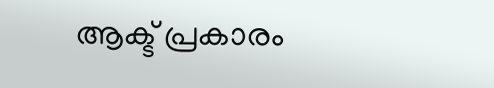ആക്ട് പ്രകാരം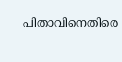പിതാവിനെതിരെ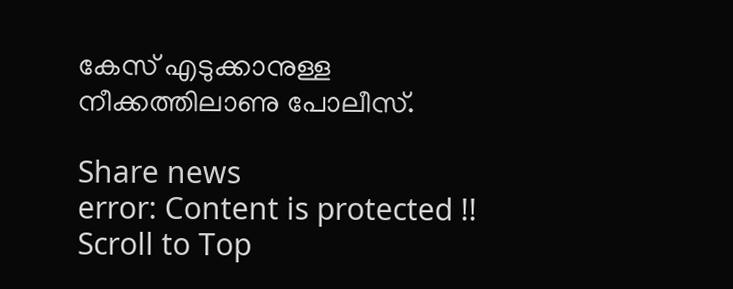കേസ് എടുക്കാനുള്ള നീക്കത്തിലാണു പോലീസ്.

Share news
error: Content is protected !!
Scroll to Top